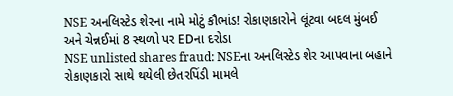NSE અનલિસ્ટેડ શેરના નામે મોટું કૌભાંડ! રોકાણકારોને લૂંટવા બદલ મુંબઈ અને ચેન્નઈમાં 8 સ્થળો પર EDના દરોડા
NSE unlisted shares fraud: NSEના અનલિસ્ટેડ શેર આપવાના બહાને રોકાણકારો સાથે થયેલી છેતરપિંડી મામલે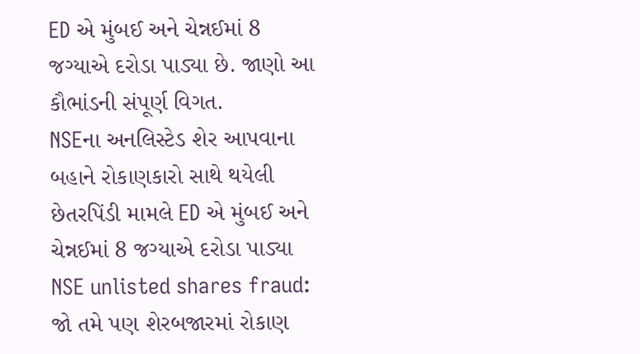ED એ મુંબઈ અને ચેન્નઈમાં 8 જગ્યાએ દરોડા પાડ્યા છે. જાણો આ કૌભાંડની સંપૂર્ણ વિગત.
NSEના અનલિસ્ટેડ શેર આપવાના બહાને રોકાણકારો સાથે થયેલી છેતરપિંડી મામલે ED એ મુંબઈ અને ચેન્નઈમાં 8 જગ્યાએ દરોડા પાડ્યા
NSE unlisted shares fraud: જો તમે પણ શેરબજારમાં રોકાણ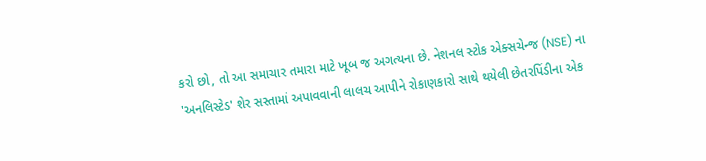કરો છો, તો આ સમાચાર તમારા માટે ખૂબ જ અગત્યના છે. નેશનલ સ્ટોક એક્સચેન્જ (NSE) ના 'અનલિસ્ટેડ' શેર સસ્તામાં અપાવવાની લાલચ આપીને રોકાણકારો સાથે થયેલી છેતરપિંડીના એક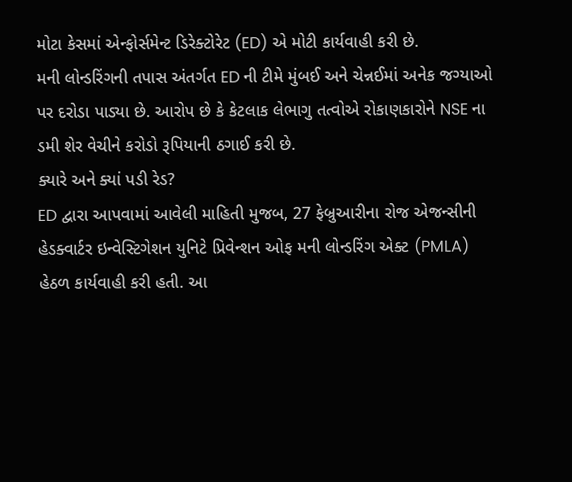મોટા કેસમાં એન્ફોર્સમેન્ટ ડિરેક્ટોરેટ (ED) એ મોટી કાર્યવાહી કરી છે.
મની લોન્ડરિંગની તપાસ અંતર્ગત ED ની ટીમે મુંબઈ અને ચેન્નઈમાં અનેક જગ્યાઓ પર દરોડા પાડ્યા છે. આરોપ છે કે કેટલાક લેભાગુ તત્વોએ રોકાણકારોને NSE ના ડમી શેર વેચીને કરોડો રૂપિયાની ઠગાઈ કરી છે.
ક્યારે અને ક્યાં પડી રેડ?
ED દ્વારા આપવામાં આવેલી માહિતી મુજબ, 27 ફેબ્રુઆરીના રોજ એજન્સીની હેડક્વાર્ટર ઇન્વેસ્ટિગેશન યુનિટે પ્રિવેન્શન ઓફ મની લોન્ડરિંગ એક્ટ (PMLA) હેઠળ કાર્યવાહી કરી હતી. આ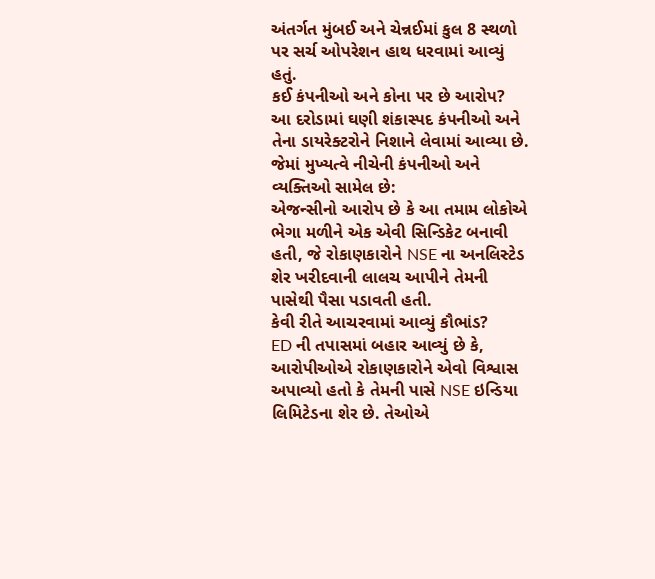અંતર્ગત મુંબઈ અને ચેન્નઈમાં કુલ 8 સ્થળો પર સર્ચ ઓપરેશન હાથ ધરવામાં આવ્યું હતું.
કઈ કંપનીઓ અને કોના પર છે આરોપ?
આ દરોડામાં ઘણી શંકાસ્પદ કંપનીઓ અને તેના ડાયરેક્ટરોને નિશાને લેવામાં આવ્યા છે. જેમાં મુખ્યત્વે નીચેની કંપનીઓ અને વ્યક્તિઓ સામેલ છે:
એજન્સીનો આરોપ છે કે આ તમામ લોકોએ ભેગા મળીને એક એવી સિન્ડિકેટ બનાવી હતી, જે રોકાણકારોને NSE ના અનલિસ્ટેડ શેર ખરીદવાની લાલચ આપીને તેમની પાસેથી પૈસા પડાવતી હતી.
કેવી રીતે આચરવામાં આવ્યું કૌભાંડ?
ED ની તપાસમાં બહાર આવ્યું છે કે, આરોપીઓએ રોકાણકારોને એવો વિશ્વાસ અપાવ્યો હતો કે તેમની પાસે NSE ઇન્ડિયા લિમિટેડના શેર છે. તેઓએ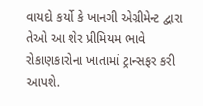વાયદો કર્યો કે ખાનગી એગ્રીમેન્ટ દ્વારા તેઓ આ શેર પ્રીમિયમ ભાવે રોકાણકારોના ખાતામાં ટ્રાન્સફર કરી આપશે.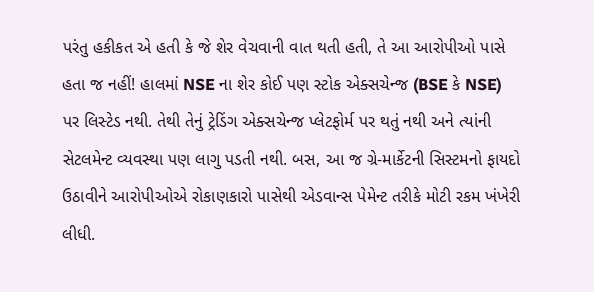પરંતુ હકીકત એ હતી કે જે શેર વેચવાની વાત થતી હતી, તે આ આરોપીઓ પાસે હતા જ નહીં! હાલમાં NSE ના શેર કોઈ પણ સ્ટોક એક્સચેન્જ (BSE કે NSE) પર લિસ્ટેડ નથી. તેથી તેનું ટ્રેડિંગ એક્સચેન્જ પ્લેટફોર્મ પર થતું નથી અને ત્યાંની સેટલમેન્ટ વ્યવસ્થા પણ લાગુ પડતી નથી. બસ, આ જ ગ્રે-માર્કેટની સિસ્ટમનો ફાયદો ઉઠાવીને આરોપીઓએ રોકાણકારો પાસેથી એડવાન્સ પેમેન્ટ તરીકે મોટી રકમ ખંખેરી લીધી.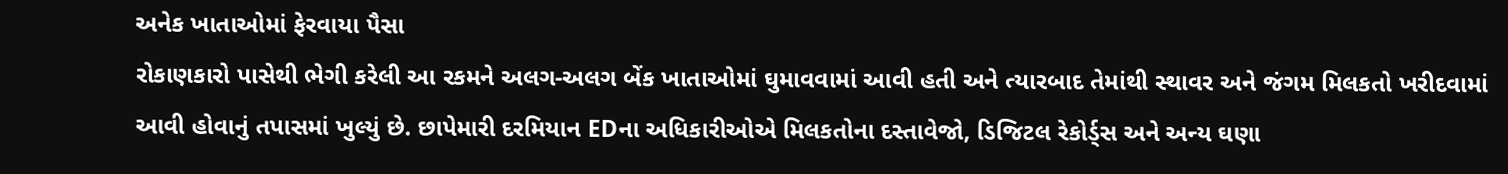અનેક ખાતાઓમાં ફેરવાયા પૈસા
રોકાણકારો પાસેથી ભેગી કરેલી આ રકમને અલગ-અલગ બેંક ખાતાઓમાં ઘુમાવવામાં આવી હતી અને ત્યારબાદ તેમાંથી સ્થાવર અને જંગમ મિલકતો ખરીદવામાં આવી હોવાનું તપાસમાં ખુલ્યું છે. છાપેમારી દરમિયાન EDના અધિકારીઓએ મિલકતોના દસ્તાવેજો, ડિજિટલ રેકોર્ડ્સ અને અન્ય ઘણા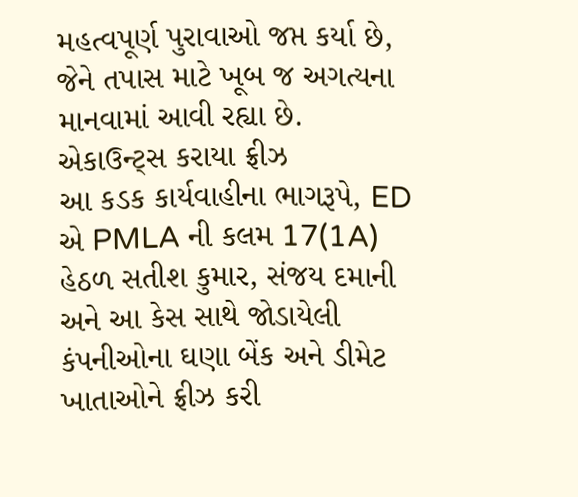મહત્વપૂર્ણ પુરાવાઓ જપ્ત કર્યા છે, જેને તપાસ માટે ખૂબ જ અગત્યના માનવામાં આવી રહ્યા છે.
એકાઉન્ટ્સ કરાયા ફ્રીઝ
આ કડક કાર્યવાહીના ભાગરૂપે, ED એ PMLA ની કલમ 17(1A) હેઠળ સતીશ કુમાર, સંજય દમાની અને આ કેસ સાથે જોડાયેલી કંપનીઓના ઘણા બેંક અને ડીમેટ ખાતાઓને ફ્રીઝ કરી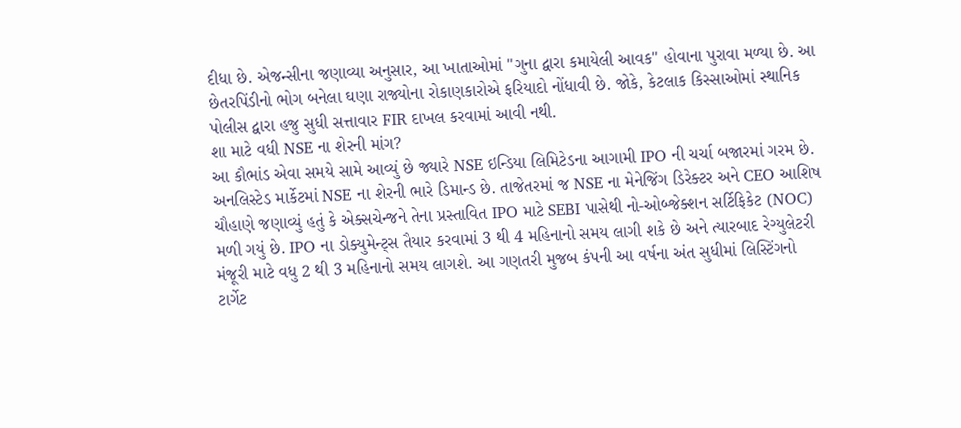દીધા છે. એજન્સીના જણાવ્યા અનુસાર, આ ખાતાઓમાં "ગુના દ્વારા કમાયેલી આવક" હોવાના પુરાવા મળ્યા છે. આ છેતરપિંડીનો ભોગ બનેલા ઘણા રાજ્યોના રોકાણકારોએ ફરિયાદો નોંધાવી છે. જોકે, કેટલાક કિસ્સાઓમાં સ્થાનિક પોલીસ દ્વારા હજુ સુધી સત્તાવાર FIR દાખલ કરવામાં આવી નથી.
શા માટે વધી NSE ના શેરની માંગ?
આ કૌભાંડ એવા સમયે સામે આવ્યું છે જ્યારે NSE ઇન્ડિયા લિમિટેડના આગામી IPO ની ચર્ચા બજારમાં ગરમ છે. અનલિસ્ટેડ માર્કેટમાં NSE ના શેરની ભારે ડિમાન્ડ છે. તાજેતરમાં જ NSE ના મેનેજિંગ ડિરેક્ટર અને CEO આશિષ ચૌહાણે જણાવ્યું હતું કે એક્સચેન્જને તેના પ્રસ્તાવિત IPO માટે SEBI પાસેથી નો-ઓબ્જેક્શન સર્ટિફિકેટ (NOC) મળી ગયું છે. IPO ના ડોક્યુમેન્ટ્સ તૈયાર કરવામાં 3 થી 4 મહિનાનો સમય લાગી શકે છે અને ત્યારબાદ રેગ્યુલેટરી મંજૂરી માટે વધુ 2 થી 3 મહિનાનો સમય લાગશે. આ ગણતરી મુજબ કંપની આ વર્ષના અંત સુધીમાં લિસ્ટિંગનો ટાર્ગેટ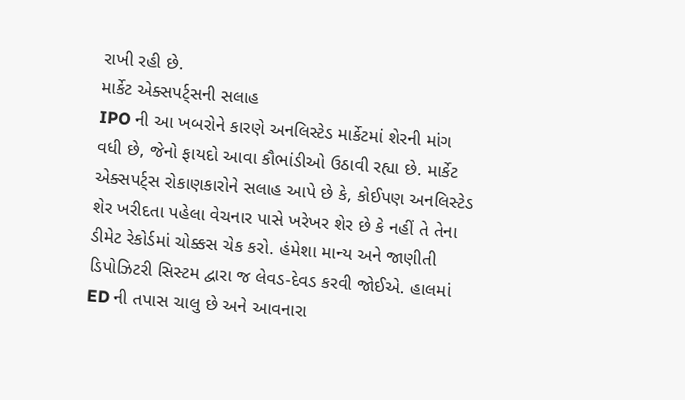રાખી રહી છે.
માર્કેટ એક્સપર્ટ્સની સલાહ
IPO ની આ ખબરોને કારણે અનલિસ્ટેડ માર્કેટમાં શેરની માંગ વધી છે, જેનો ફાયદો આવા કૌભાંડીઓ ઉઠાવી રહ્યા છે. માર્કેટ એક્સપર્ટ્સ રોકાણકારોને સલાહ આપે છે કે, કોઈપણ અનલિસ્ટેડ શેર ખરીદતા પહેલા વેચનાર પાસે ખરેખર શેર છે કે નહીં તે તેના ડીમેટ રેકોર્ડમાં ચોક્કસ ચેક કરો. હંમેશા માન્ય અને જાણીતી ડિપોઝિટરી સિસ્ટમ દ્વારા જ લેવડ-દેવડ કરવી જોઈએ. હાલમાં ED ની તપાસ ચાલુ છે અને આવનારા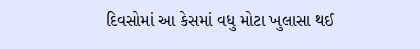દિવસોમાં આ કેસમાં વધુ મોટા ખુલાસા થઈ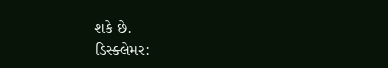શકે છે.
ડિસ્ક્લેમર: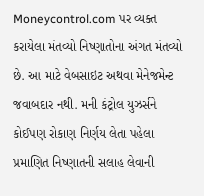Moneycontrol.com પર વ્યક્ત કરાયેલા મંતવ્યો નિષ્ણાતોના અંગત મંતવ્યો છે. આ માટે વેબસાઇટ અથવા મેનેજમેન્ટ જવાબદાર નથી. મની કંટ્રોલ યુઝર્સને કોઈપણ રોકાણ નિર્ણય લેતા પહેલા પ્રમાણિત નિષ્ણાતની સલાહ લેવાની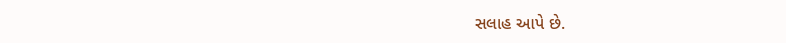સલાહ આપે છે.